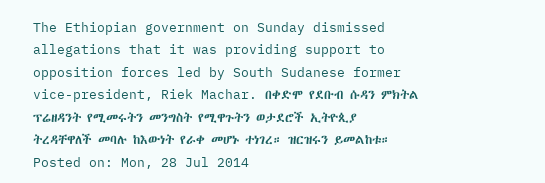The Ethiopian government on Sunday dismissed allegations that it was providing support to opposition forces led by South Sudanese former vice-president, Riek Machar. በቀድሞ የደቡብ ሱዳን ምክትል ፕሬዘዳንት የሚመሩትን መንግስት የሚዋጉትን ወታደሮች ኢትዮጲያ ትረዳቸዋለች መባሉ ከእውነት የራቀ መሆኑ ተነገረ። ዝርዝሩን ይመልከቱ።
Posted on: Mon, 28 Jul 2014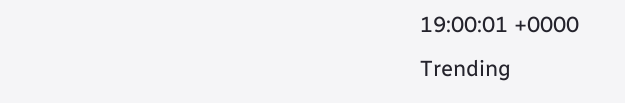19:00:01 +0000
Trending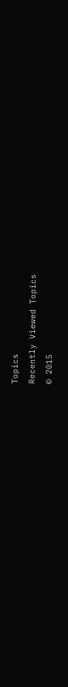Topics
Recently Viewed Topics
© 2015